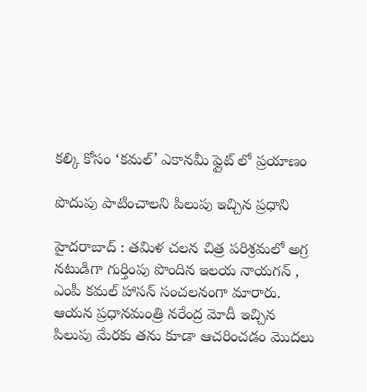క‌ల్కి కోసం ‘క‌మ‌ల్’ ఎకాన‌మీ ఫ్లైట్ లో ప్ర‌యాణం

పొదుపు పాటించాల‌ని పిలుపు ఇచ్చిన ప్ర‌ధాని

హైద‌రాబాద్ : త‌మిళ చ‌ల‌న చిత్ర ప‌రిశ్ర‌మ‌లో అగ్ర న‌టుడిగా గుర్తింపు పొందిన ఇల‌య నాయ‌గ‌న్ , ఎంపీ క‌మ‌ల్ హాస‌న్ సంచ‌ల‌నంగా మారారు. ఆయ‌న ప్ర‌ధాన‌మంత్రి న‌రేంద్ర మోదీ ఇచ్చిన పిలుపు మేర‌కు త‌ను కూడా ఆచ‌రించ‌డం మొద‌లు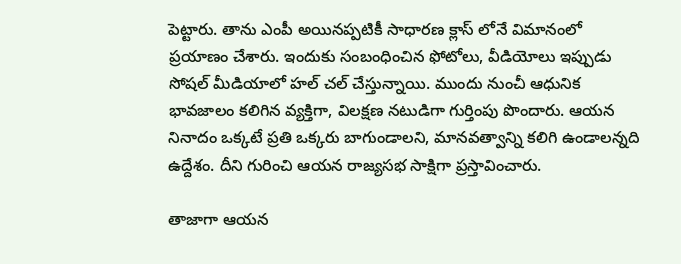పెట్టారు. తాను ఎంపీ అయిన‌ప్ప‌టికీ సాధార‌ణ క్లాస్ లోనే విమానంలో ప్ర‌యాణం చేశారు. ఇందుకు సంబంధించిన ఫోటోలు, వీడియోలు ఇప్పుడు సోష‌ల్ మీడియాలో హ‌ల్ చ‌ల్ చేస్తున్నాయి. ముందు నుంచీ ఆధునిక భావ‌జాలం క‌లిగిన వ్య‌క్తిగా, విల‌క్ష‌ణ న‌టుడిగా గుర్తింపు పొందారు. ఆయ‌న నినాదం ఒక్క‌టే ప్ర‌తి ఒక్క‌రు బాగుండాల‌ని, మాన‌వ‌త్వాన్ని క‌లిగి ఉండాల‌న్న‌ది ఉద్దేశం. దీని గురించి ఆయ‌న రాజ్య‌స‌భ సాక్షిగా ప్ర‌స్తావించారు.

తాజాగా ఆయ‌న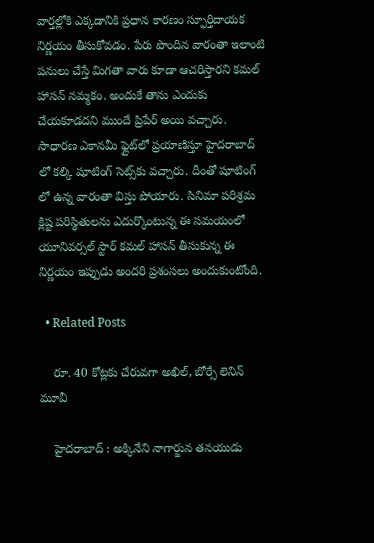వార్త‌ల్లోకి ఎక్క‌డానికి ప్ర‌ధాన కార‌ణం స్ఫూర్తిదాయక నిర్ణయం తీసుకోవ‌డం. పేరు పొందిన వారంతా ఇలాంటి ప‌నులు చేస్తే మిగ‌తా వారు కూడా ఆచ‌రిస్తార‌ని క‌మ‌ల్ హాస‌న్ న‌మ్మ‌కం. అందుకే తాను ఎందుకు చేయ‌కూడ‌ద‌ని ముందే ప్రిపేర్ అయి వ‌చ్చారు. సాధారణ ఎకానమీ ఫ్లైట్‌లో ప్రయాణిస్తూ హైదరాబాద్ లో కల్కి షూటింగ్ సెట్స్‌కు వచ్చారు. దీంతో షూటింగ్ లో ఉన్న వారంతా విస్తు పోయారు. సినిమా పరిశ్రమ క్లిష్ట పరిస్థితులను ఎదుర్కొంటున్న ఈ సమయంలో యూనివర్సల్ స్టార్ కమల్ హాసన్ తీసుకున్న ఈ నిర్ణయం ఇప్పుడు అందరి ప్రశంసలు అందుకుంటోంది.

  • Related Posts

    రూ. 40 కోట్ల‌కు చేరువ‌గా అఖిల్, బోర్సే లెనిన్ మూవీ

    హైద‌రాబాద్ : అక్కినేని నాగార్జున త‌న‌యుడు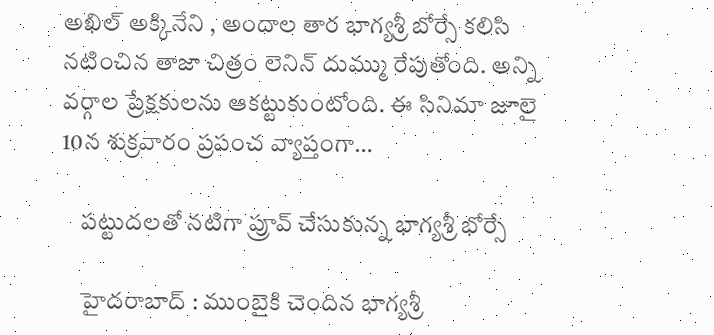అఖిల్ అక్కినేని , అందాల తార భాగ్య‌శ్రీ బోర్సే క‌లిసి న‌టించిన తాజా చిత్రం లెనిన్ దుమ్ము రేపుతోంది. అన్ని వ‌ర్గాల ప్రేక్ష‌కుల‌ను ఆకట్టుకుంటోంది. ఈ సినిమా జూలై 10న శుక్ర‌వారం ప్ర‌పంచ వ్యాప్తంగా…

    ప‌ట్టుద‌ల‌తో న‌టిగా ప్రూవ్ చేసుకున్న భాగ్య‌శ్రీ భోర్సే

    హైద‌రాబాద్ : ముంబైకి చెందిన భాగ్య‌శ్రీ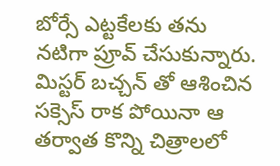బోర్సే ఎట్ట‌కేల‌కు త‌ను న‌టిగా ప్రూవ్ చేసుకున్నారు. మిస్ట‌ర్ బ‌చ్చ‌న్ తో ఆశించిన స‌క్సెస్ రాక పోయినా ఆ త‌ర్వాత కొన్ని చిత్రాల‌లో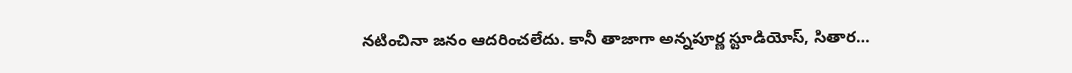న‌టించినా జ‌నం ఆద‌రించ‌లేదు. కానీ తాజాగా అన్న‌పూర్ణ స్టూడియోస్, సితార…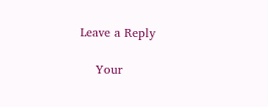Leave a Reply

    Your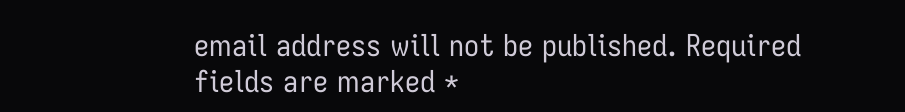email address will not be published. Required fields are marked *